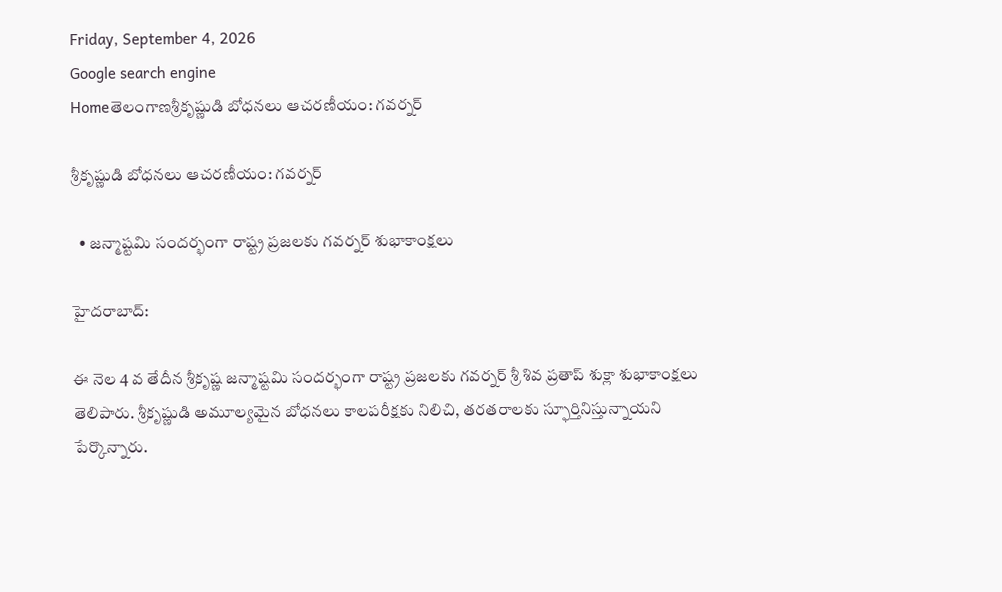Friday, September 4, 2026
Google search engine
Homeతెలంగాణశ్రీకృష్ణుడి బోధనలు ఆచరణీయం: గవర్నర్

శ్రీకృష్ణుడి బోధనలు ఆచరణీయం: గవర్నర్

  • జన్మాష్టమి సందర్భంగా రాష్ట్ర ప్రజలకు గవర్నర్ శుభాకాంక్షలు

హైదరాబాద్‌:

ఈ నెల 4 వ తేదీన శ్రీకృష్ణ జన్మాష్టమి సందర్భంగా రాష్ట్ర ప్రజలకు గవర్నర్‌ శ్రీ శివ ప్రతాప్‌ శుక్లా శుభాకాంక్షలు తెలిపారు. శ్రీకృష్ణుడి అమూల్యమైన బోధనలు కాలపరీక్షకు నిలిచి, తరతరాలకు స్ఫూర్తినిస్తున్నాయని పేర్కొన్నారు.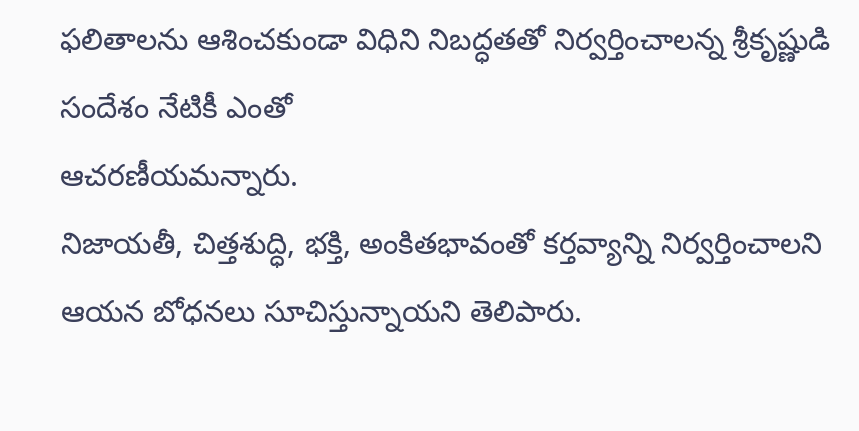ఫలితాలను ఆశించకుండా విధిని నిబద్ధతతో నిర్వర్తించాలన్న శ్రీకృష్ణుడి సందేశం నేటికీ ఎంతో
ఆచరణీయమన్నారు.
నిజాయతీ, చిత్తశుద్ధి, భక్తి, అంకితభావంతో కర్తవ్యాన్ని నిర్వర్తించాలని ఆయన బోధనలు సూచిస్తున్నాయని తెలిపారు.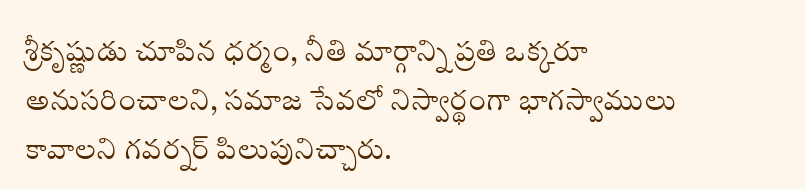శ్రీకృష్ణుడు చూపిన ధర్మం, నీతి మార్గాన్ని ప్రతి ఒక్కరూ అనుసరించాలని, సమాజ సేవలో నిస్వార్థంగా భాగస్వాములు కావాలని గవర్నర్‌ పిలుపునిచ్చారు.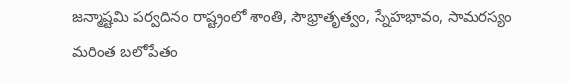జన్మాష్టమి పర్వదినం రాష్ట్రంలో శాంతి, సౌభ్రాతృత్వం, స్నేహభావం, సామరస్యం మరింత బలోపేతం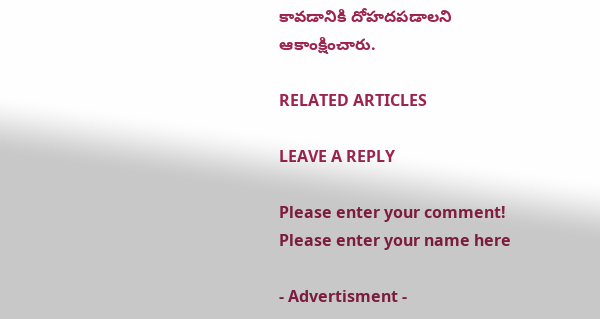కావడానికి దోహదపడాలని ఆకాంక్షించారు.

RELATED ARTICLES

LEAVE A REPLY

Please enter your comment!
Please enter your name here

- Advertisment -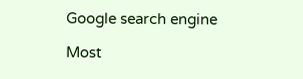Google search engine

Most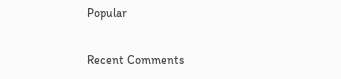Popular

Recent Comments